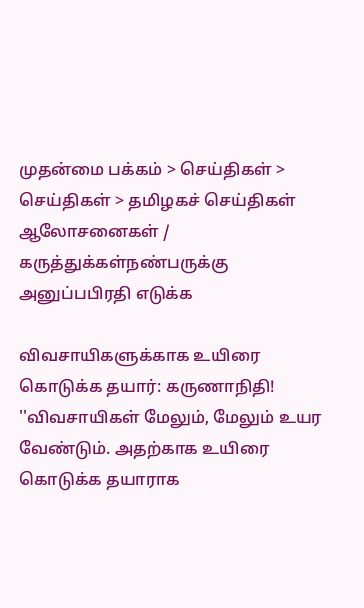முதன்மை பக்கம் > செய்திகள் > செய்திகள் > தமிழகச் செய்திகள்
ஆலோசனைகள் / கருத்துக்கள்நண்பருக்கு அனுப்பபிரதி எடுக்க

விவசா‌யிகளு‌‌க்காக உ‌யிரை கொடு‌க்க தயா‌ர்: கருணா‌நி‌தி!
''விவசா‌யிக‌ள் மேலும், மேலும் உயர வேண்டும். அதற்காக உயிரை கொடுக்க தயாராக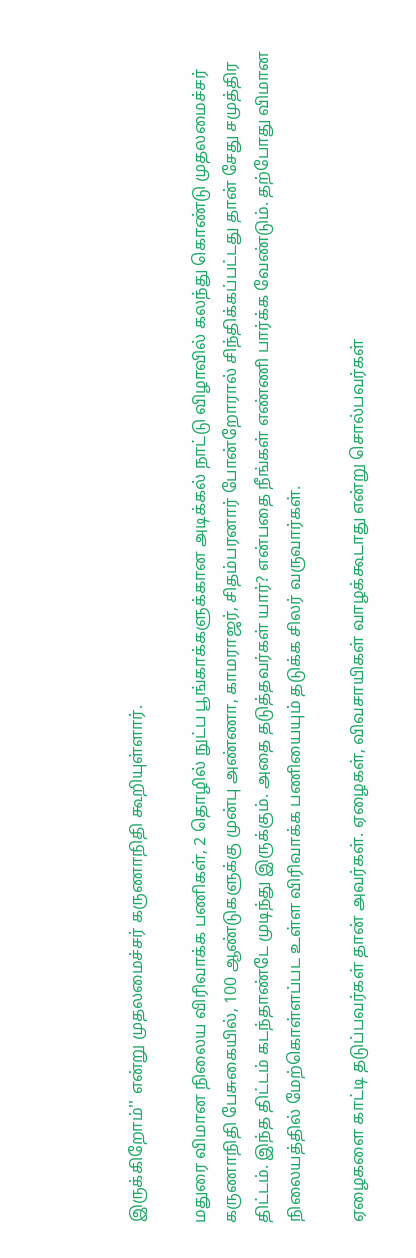இருக்‌கிறோ‌ம்'' என்று முதலமைச்சர் கருணாநிதி கூ‌றியு‌ள்ளா‌ர்.

மதுரை விமான நிலைய விரிவாக்க பணிகள், 2 தொழில் நுட்ப பூங்காக்களுக்கான அடிக்கல் நாட்டு விழா‌வி‌ல் கலந்து கொண்டு முதலமைச்சர் கருணாநிதி பேசுகை‌யி‌ல், 100 ஆண்டுகளுக்கு முன்பு அண்ணா, காமராஜர், சிதம்பரனார் போன்றோரால் சிந்திக்கப்பட்டது தான் சேது சமுத்திர திட்டம். இந்த திட்டம் கடந்தாண்டே முடிந்து இருக்கும். அதை தடுத்தவர்கள் யார்? என்பதை நீங்கள் எண்ணி பார்க்க வேண்டும். தற்போது விமான நிலையத்தில் மேற்கொள்ளப்பட உள்ள விரிவாக்க பணியையும் தடுக்க சிலர் வருவார்கள்.

ஏழைகளை காட்டி தடுப்பவர்கள் தான் அவர்கள். ஏழைகள், விவசாயிகள் வாழக்கூடாது என்று சொல்பவர்கள்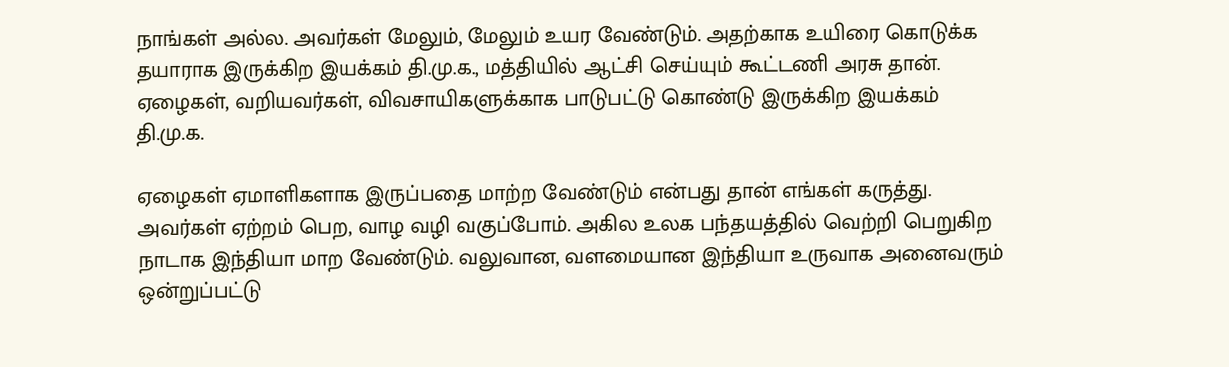நாங்கள் அல்ல. அவர்கள் மேலும், மேலும் உயர வேண்டும். அதற்காக உயிரை கொடுக்க தயாராக இருக்கிற இயக்கம் தி.மு.க., மத்தியில் ஆட்சி செய்யும் கூட்டணி அரசு தான். ஏழைகள், வறியவர்கள், விவசாயிகளுக்காக பாடுபட்டு கொண்டு இருக்கிற இயக்கம் தி.மு.க.

ஏழைகள் ஏமாளிகளாக இருப்பதை மாற்ற வேண்டும் என்பது தான் எங்கள் கருத்து. அவர்கள் ஏற்றம் பெற, வாழ வழி வகுப்போம். அகில உலக பந்தயத்தில் வெற்றி பெறுகிற நாடாக இந்தியா மாற வேண்டும். வலுவான, வளமையான இந்தியா உருவாக அனைவரும் ஒன்றுப்பட்டு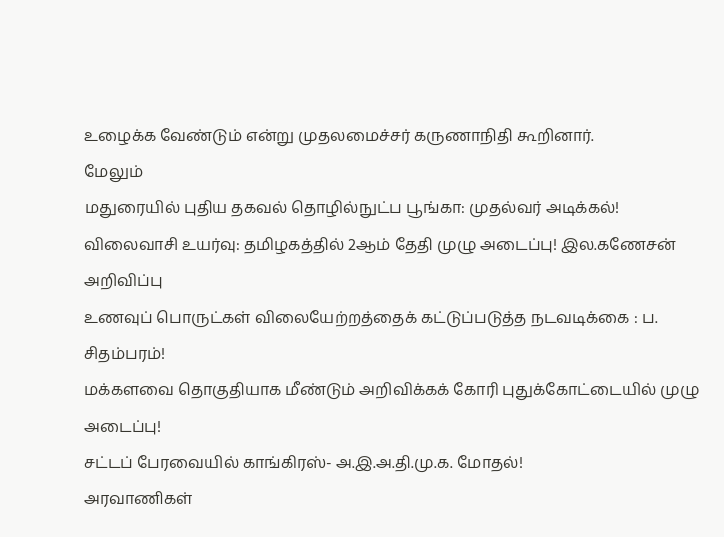உழைக்க வேண்டும் எ‌ன்று முதலமைச்சர் கருணாநிதி கூ‌றினா‌ர்.
மேலும்
மதுரையில் புதிய தகவல் தொழில்நுட்ப பூங்கா: முத‌ல்வ‌ர் அடிக்கல்!
விலைவாசி உயர்வு: தமிழக‌த்‌தி‌ல் 2ஆ‌ம் தே‌தி முழு அடை‌ப்பு! இல.கணேசன் அறிவிப்பு
உணவுப் பொருட்கள் விலையேற்றத்தைக் கட்டுப்படுத்த நடவடிக்கை : ப. சிதம்பரம்!
ம‌க்களவை தொகு‌தியாக ‌மீ‌ண்டு‌‌ம் அ‌றி‌வி‌க்‌க‌க் கோ‌ரி புது‌க்கோ‌ட்டை‌யி‌ல் முழு அடை‌ப்பு!
ச‌ட்ட‌ப் பேரவை‌யி‌ல் கா‌ங்‌கிர‌ஸ்- அ.இ.அ.தி.மு.க. மோத‌ல்!
அரவாணிகள்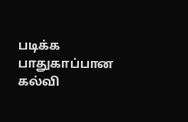படிக்க பாதுகாப்பான கல்வி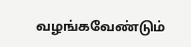வழங்கவேண்டும்